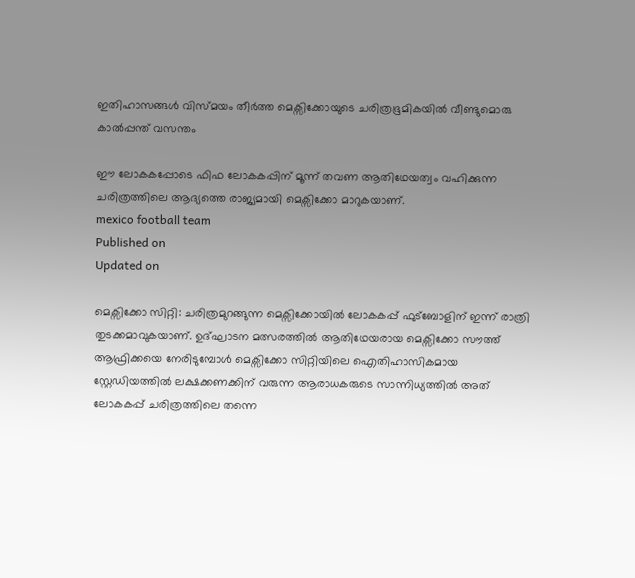ഇതിഹാസങ്ങൾ വിസ്മയം തീർത്ത മെക്സിക്കോയുടെ ചരിത്രഭൂമികയിൽ വീണ്ടുമൊരു കാൽപ്പന്ത് വസന്തം

ഈ ലോകകപ്പോടെ ഫിഫ ലോകകപ്പിന് മൂന്ന് തവണ ആതിഥേയത്വം വഹിക്കുന്ന ചരിത്രത്തിലെ ആദ്യത്തെ രാജ്യമായി മെക്സിക്കോ മാറുകയാണ്.
mexico football team
Published on
Updated on

മെക്സിക്കോ സിറ്റി: ചരിത്രമുറങ്ങുന്ന മെക്സിക്കോയിൽ ലോകകപ്പ് ഫുട്ബോളിന് ഇന്ന് രാത്രി തുടക്കമാവുകയാണ്. ഉദ്ഘാടന മത്സരത്തിൽ ആതിഥേയരായ മെക്സിക്കോ സൗത്ത് ആഫ്രിക്കയെ നേരിടുമ്പോൾ മെക്സിക്കോ സിറ്റിയിലെ ഐതിഹാസികമായ സ്റ്റേഡിയത്തിൽ ലക്ഷക്കണക്കിന് വരുന്ന ആരാധകരുടെ സാന്നിധ്യത്തിൽ അത് ലോകകപ്പ് ചരിത്രത്തിലെ തന്നെ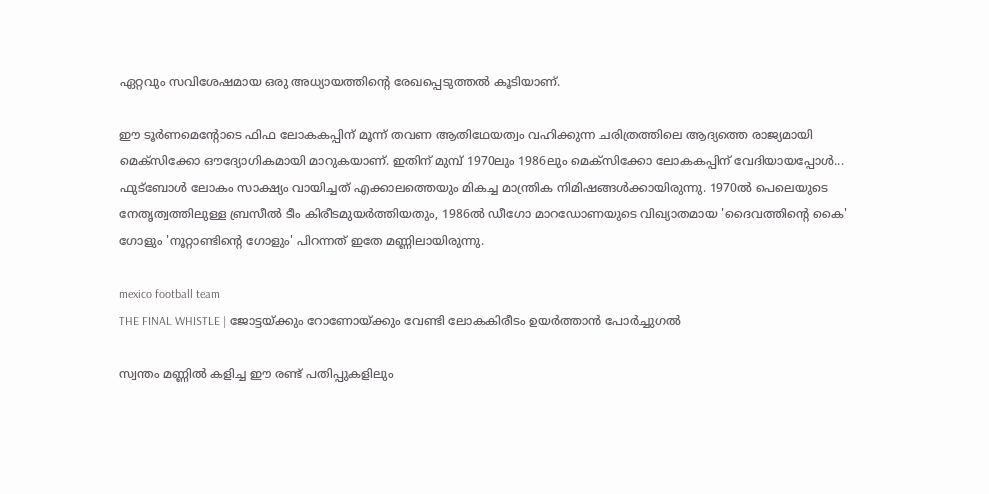ഏറ്റവും സവിശേഷമായ ഒരു അധ്യായത്തിൻ്റെ രേഖപ്പെടുത്തൽ കൂടിയാണ്.

ഈ ടൂർണമെൻ്റോടെ ഫിഫ ലോകകപ്പിന് മൂന്ന് തവണ ആതിഥേയത്വം വഹിക്കുന്ന ചരിത്രത്തിലെ ആദ്യത്തെ രാജ്യമായി മെക്സിക്കോ ഔദ്യോഗികമായി മാറുകയാണ്. ഇതിന് മുമ്പ് 1970ലും 1986ലും മെക്സിക്കോ ലോകകപ്പിന് വേദിയായപ്പോൾ... ഫുട്ബോൾ ലോകം സാക്ഷ്യം വായിച്ചത് എക്കാലത്തെയും മികച്ച മാന്ത്രിക നിമിഷങ്ങൾക്കായിരുന്നു. 1970ൽ പെലെയുടെ നേതൃത്വത്തിലുള്ള ബ്രസീൽ ടീം കിരീടമുയർത്തിയതും, 1986ൽ ഡീഗോ മാറഡോണയുടെ വിഖ്യാതമായ 'ദൈവത്തിൻ്റെ കൈ' ഗോളും 'നൂറ്റാണ്ടിൻ്റെ ഗോളും' പിറന്നത് ഇതേ മണ്ണിലായിരുന്നു.

mexico football team
THE FINAL WHISTLE | ജോട്ടയ്ക്കും റോണോയ്ക്കും വേണ്ടി ലോകകിരീടം ഉയർത്താൻ പോർച്ചുഗൽ

സ്വന്തം മണ്ണിൽ കളിച്ച ഈ രണ്ട് പതിപ്പുകളിലും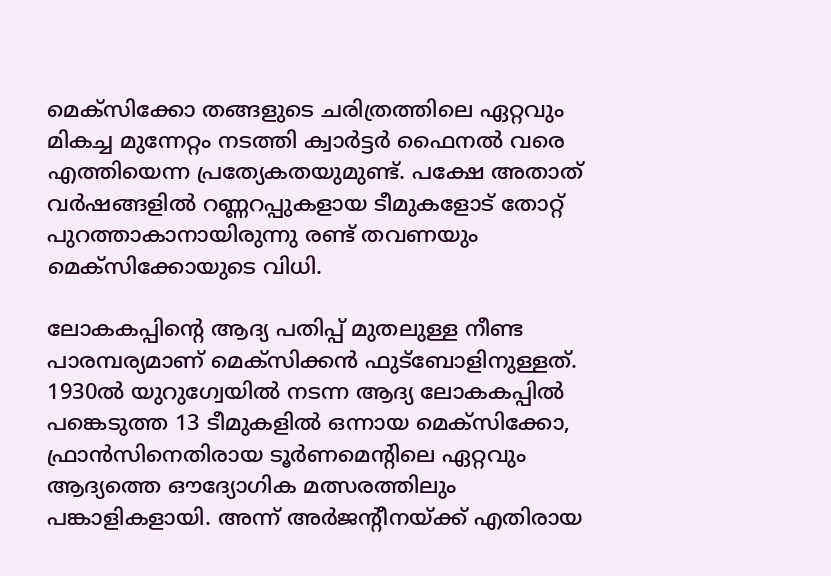മെക്സിക്കോ തങ്ങളുടെ ചരിത്രത്തിലെ ഏറ്റവും മികച്ച മുന്നേറ്റം നടത്തി ക്വാർട്ടർ ഫൈനൽ വരെ എത്തിയെന്ന പ്രത്യേകതയുമുണ്ട്. പക്ഷേ അതാത് വർഷങ്ങളിൽ റണ്ണറപ്പുകളായ ടീമുകളോട് തോറ്റ് പുറത്താകാനായിരുന്നു രണ്ട് തവണയും മെക്സിക്കോയുടെ വിധി.

ലോകകപ്പിൻ്റെ ആദ്യ പതിപ്പ് മുതലുള്ള നീണ്ട പാരമ്പര്യമാണ് മെക്സിക്കൻ ഫുട്ബോളിനുള്ളത്. 1930ൽ യുറുഗ്വേയിൽ നടന്ന ആദ്യ ലോകകപ്പിൽ പങ്കെടുത്ത 13 ടീമുകളിൽ ഒന്നായ മെക്സിക്കോ, ഫ്രാൻസിനെതിരായ ടൂർണമെൻ്റിലെ ഏറ്റവും ആദ്യത്തെ ഔദ്യോഗിക മത്സരത്തിലും പങ്കാളികളായി. അന്ന് അർജൻ്റീനയ്ക്ക് എതിരായ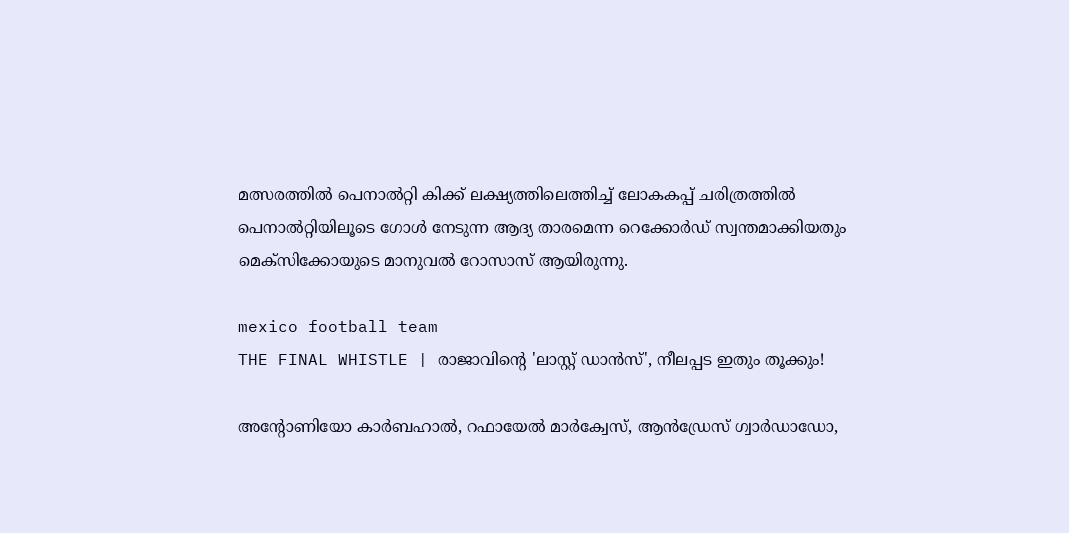മത്സരത്തിൽ പെനാൽറ്റി കിക്ക് ലക്ഷ്യത്തിലെത്തിച്ച് ലോകകപ്പ് ചരിത്രത്തിൽ പെനാൽറ്റിയിലൂടെ ഗോൾ നേടുന്ന ആദ്യ താരമെന്ന റെക്കോർഡ് സ്വന്തമാക്കിയതും മെക്സിക്കോയുടെ മാനുവൽ റോസാസ് ആയിരുന്നു.

mexico football team
THE FINAL WHISTLE | രാജാവിൻ്റെ 'ലാസ്റ്റ് ഡാൻസ്', നീലപ്പട ഇതും തൂക്കും!

അൻ്റോണിയോ കാർബഹാൽ, റഫായേൽ മാർക്വേസ്, ആൻഡ്രേസ് ഗ്വാർഡാഡോ,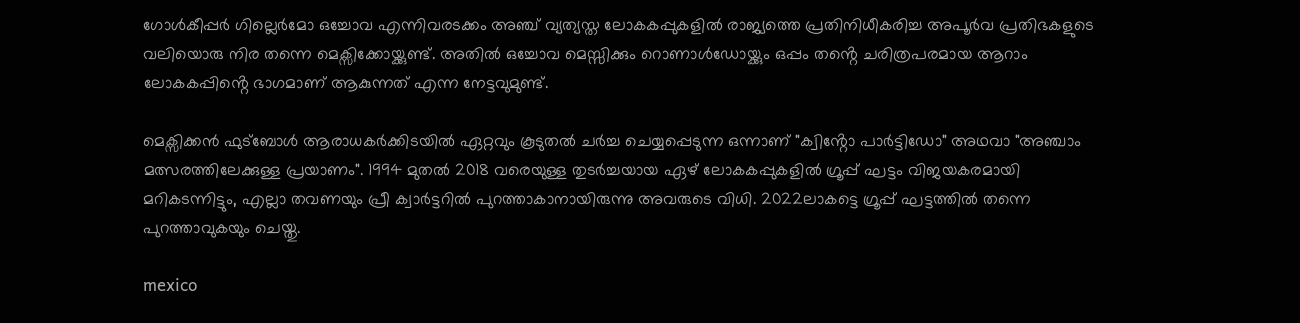ഗോൾകീപ്പർ ഗില്ലെർമോ ഒച്ചോവ എന്നിവരടക്കം അഞ്ച് വ്യത്യസ്ത ലോകകപ്പുകളിൽ രാജ്യത്തെ പ്രതിനിധീകരിച്ച അപൂർവ പ്രതിഭകളുടെ വലിയൊരു നിര തന്നെ മെക്സിക്കോയ്ക്കുണ്ട്. അതിൽ ഒച്ചോവ മെസ്സിക്കും റൊണാൾഡോയ്ക്കും ഒപ്പം തൻ്റെ ചരിത്രപരമായ ആറാം ലോകകപ്പിൻ്റെ ഭാഗമാണ് ആകുന്നത് എന്ന നേട്ടവുമുണ്ട്.

മെക്സിക്കൻ ഫുട്ബോൾ ആരാധകർക്കിടയിൽ ഏറ്റവും കൂടുതൽ ചർച്ച ചെയ്യപ്പെടുന്ന ഒന്നാണ് "ക്വിൻ്റോ പാർട്ടിഡോ" അഥവാ "അഞ്ചാം മത്സരത്തിലേക്കുള്ള പ്രയാണം". 1994 മുതൽ 2018 വരെയുള്ള തുടർച്ചയായ ഏഴ് ലോകകപ്പുകളിൽ ഗ്രൂപ്പ് ഘട്ടം വിജയകരമായി മറികടന്നിട്ടും, എല്ലാ തവണയും പ്രീ ക്വാർട്ടറിൽ പുറത്താകാനായിരുന്നു അവരുടെ വിധി. 2022ലാകട്ടെ ഗ്രൂപ്പ്‌ ഘട്ടത്തിൽ തന്നെ പുറത്താവുകയും ചെയ്തു.

mexico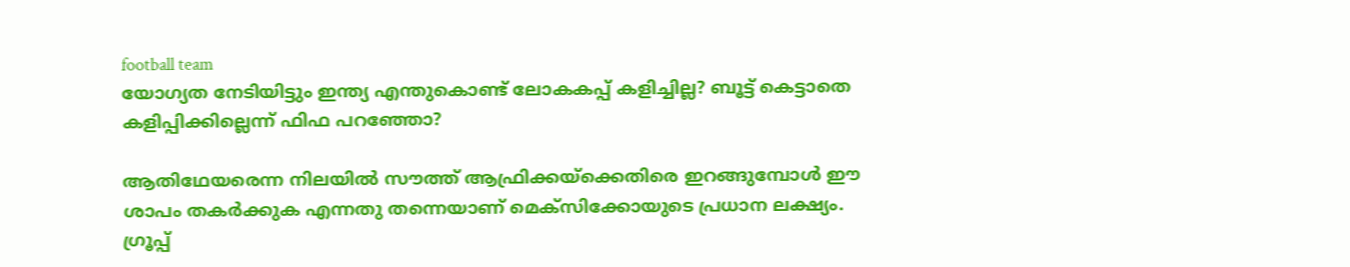football team
യോഗ്യത നേടിയിട്ടും ഇന്ത്യ എന്തുകൊണ്ട് ലോകകപ്പ് കളിച്ചില്ല? ബൂട്ട് കെട്ടാതെ കളിപ്പിക്കില്ലെന്ന് ഫിഫ പറഞ്ഞോ?

ആതിഥേയരെന്ന നിലയിൽ സൗത്ത് ആഫ്രിക്കയ്ക്കെതിരെ ഇറങ്ങുമ്പോൾ ഈ ശാപം തകർക്കുക എന്നതു തന്നെയാണ് മെക്സിക്കോയുടെ പ്രധാന ലക്ഷ്യം. ഗ്രൂപ്പ്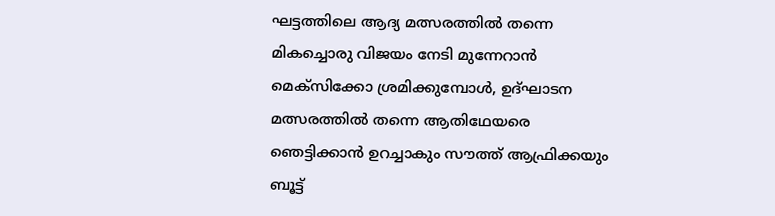ഘട്ടത്തിലെ ആദ്യ മത്സരത്തിൽ തന്നെ മികച്ചൊരു വിജയം നേടി മുന്നേറാൻ മെക്സിക്കോ ശ്രമിക്കുമ്പോൾ, ഉദ്ഘാടന മത്സരത്തിൽ തന്നെ ആതിഥേയരെ ഞെട്ടിക്കാൻ ഉറച്ചാകും സൗത്ത് ആഫ്രിക്കയും ബൂട്ട്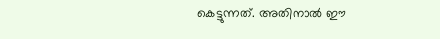കെട്ടുന്നത്. അതിനാൽ ഈ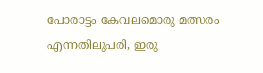പോരാട്ടം കേവലമൊരു മത്സരം എന്നതിലുപരി, ഇരു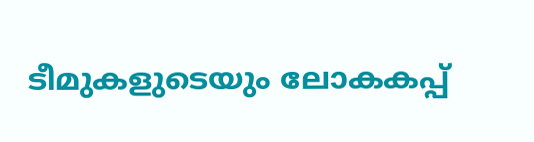ടീമുകളുടെയും ലോകകപ്പ്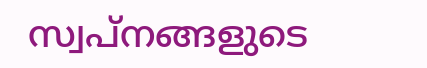സ്വപ്നങ്ങളുടെ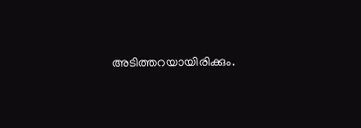അടിത്തറയായിരിക്കും.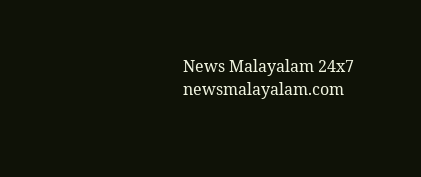News Malayalam 24x7
newsmalayalam.com